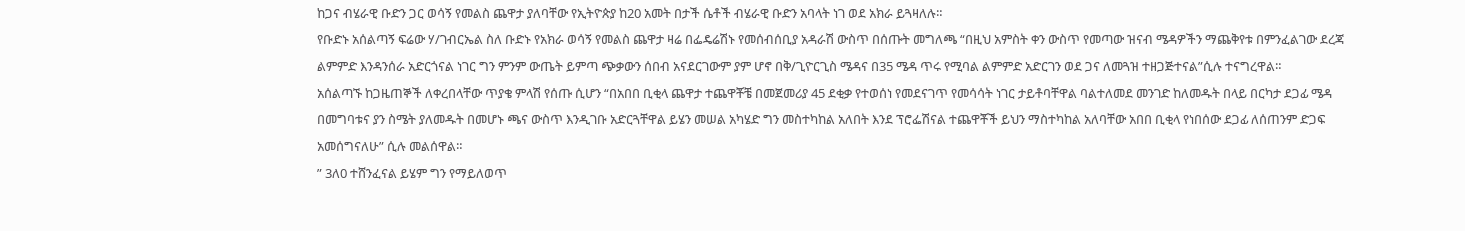ከጋና ብሄራዊ ቡድን ጋር ወሳኝ የመልስ ጨዋታ ያለባቸው የኢትዮጵያ ከ20 አመት በታች ሴቶች ብሄራዊ ቡድን አባላት ነገ ወደ አክራ ይጓዛለሉ።
የቡድኑ አሰልጣኝ ፍሬው ሃ/ገብርኤል ስለ ቡድኑ የአክራ ወሳኝ የመልስ ጨዋታ ዛሬ በፌዴሬሽኑ የመሰብሰቢያ አዳራሽ ውስጥ በሰጡት መግለጫ “በዚህ አምስት ቀን ውስጥ የመጣው ዝናብ ሜዳዎችን ማጨቅየቱ በምንፈልገው ደረጃ ልምምድ እንዳንሰራ አድርጎናል ነገር ግን ምንም ውጤት ይምጣ ጭቃውን ሰበብ አናደርገውም ያም ሆኖ በቅ/ጊዮርጊስ ሜዳና በ35 ሜዳ ጥሩ የሚባል ልምምድ አድርገን ወደ ጋና ለመጓዝ ተዘጋጅተናል”ሲሉ ተናግረዋል።
አሰልጣኙ ከጋዜጠኞች ለቀረበላቸው ጥያቄ ምላሽ የሰጡ ሲሆን “በአበበ ቢቂላ ጨዋታ ተጨዋቾቼ በመጀመሪያ 45 ደቂቃ የተወሰነ የመደናገጥ የመሳሳት ነገር ታይቶባቸዋል ባልተለመደ መንገድ ከለመዱት በላይ በርካታ ደጋፊ ሜዳ በመግባቱና ያን ስሜት ያለመዱት በመሆኑ ጫና ውስጥ እንዲገቡ አድርጓቸዋል ይሄን መሠል አካሄድ ግን መስተካከል አለበት እንደ ፕሮፌሽናል ተጨዋቾች ይህን ማስተካከል አለባቸው አበበ ቢቂላ የነበሰው ደጋፊ ለሰጠንም ድጋፍ አመሰግናለሁ” ሲሉ መልሰዋል።
” 3ለ0 ተሸንፈናል ይሄም ግን የማይለወጥ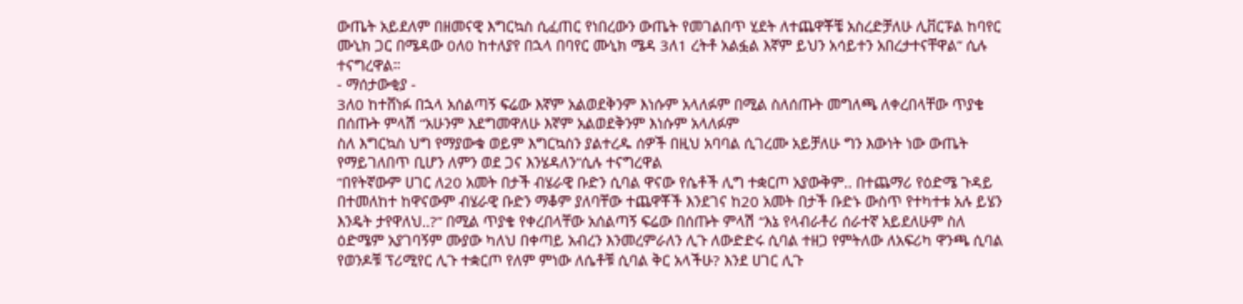ውጤት አይደለም በዘመናዊ እግርኳስ ሲፈጠር የነበረውን ውጤት የመገልበጥ ሂደት ለተጨዋቾቼ አስረድቻለሁ ሊቨርፑል ከባየር ሙኒክ ጋር በሜዳው 0ለ0 ከተለያየ በኋላ በባየር ሙኒክ ሜዳ 3ለ1 ረትቶ አልፏል እኛም ይህን አሳይተን አበረታተናቸዋል” ሲሉ ተናግረዋል።
- ማሰታውቂያ -
3ለ0 ከተሸነፉ በኋላ አሰልጣኝ ፍሬው እኛም አልወደቅንም እነሱም አላለፉም በሚል ስለሰጡት መግለጫ ለቀረበላቸው ጥያቄ በሰጡት ምላሽ “አሁንም እደግመዋለሁ እኛም አልወደቅንም እነሱም አላለፉም
ስለ እግርኳስ ህግ የማያውቁ ወይም እግርኳስን ያልተረዱ ሰዎች በዚህ አባባል ሲገረሙ አይቻለሁ ግን እውነት ነው ውጤት የማይገለበጥ ቢሆን ለምን ወደ ጋና እንሄዳለን”ሲሉ ተናግረዋል
“በየትኛውም ሀገር ለ20 አመት በታች ብሄራዊ ቡድን ሲባል ዋናው የሴቶች ሊግ ተቋርጦ አያውቅም.. በተጨማሪ የዕድሜ ጉዳይ በተመለከተ ከዋናውም ብሄራዊ ቡድን ማቆም ያለባቸው ተጨዋቾች እንደገና ከ20 አመት በታች ቡድኑ ውስጥ የተካተቱ አሉ ይሄን እንዴት ታየዋለህ..?” በሚል ጥያቄ የቀረበላቸው አሰልጣኝ ፍሬው በሰጡት ምላሽ “እኔ የላብራቶሪ ሰራተኛ አይደለሁም ስለ ዕድሜም አያገባኝም ሙያው ካለህ በቀጣይ አብረን እንመረምራለን ሊጉ ለውድድሩ ሲባል ተዘጋ የምትለው ለአፍሪካ ዋንጫ ሲባል የወንዶቹ ፕሪሚየር ሊጉ ተቋርጦ የለም ምነው ለሴቶቹ ሲባል ቅር አላችሁ? እንደ ሀገር ሊጉ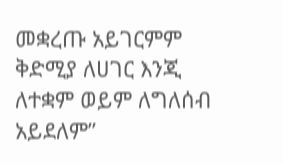መቋረጡ አይገርምም ቅድሚያ ለሀገር እንጂ ለተቋም ወይም ለግለሰብ አይደለም”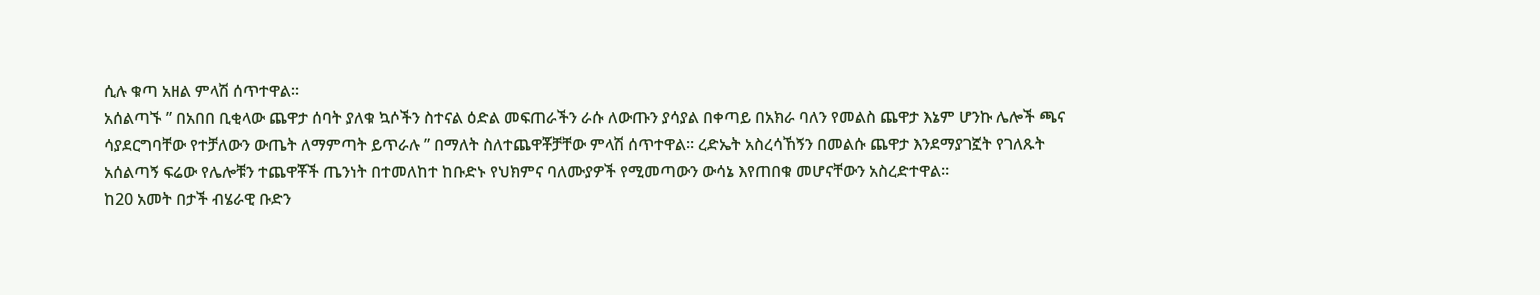ሲሉ ቁጣ አዘል ምላሽ ሰጥተዋል።
አሰልጣኙ ” በአበበ ቢቂላው ጨዋታ ሰባት ያለቁ ኳሶችን ስተናል ዕድል መፍጠራችን ራሱ ለውጡን ያሳያል በቀጣይ በአክራ ባለን የመልስ ጨዋታ እኔም ሆንኩ ሌሎች ጫና ሳያደርግባቸው የተቻለውን ውጤት ለማምጣት ይጥራሉ ” በማለት ስለተጨዋቾቻቸው ምላሽ ሰጥተዋል። ረድኤት አስረሳኸኝን በመልሱ ጨዋታ እንደማያገኟት የገለጹት አሰልጣኝ ፍሬው የሌሎቹን ተጨዋቾች ጤንነት በተመለከተ ከቡድኑ የህክምና ባለሙያዎች የሚመጣውን ውሳኔ እየጠበቁ መሆናቸውን አስረድተዋል።
ከ20 አመት በታች ብሄራዊ ቡድን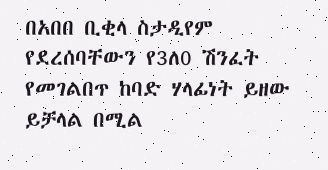በአበበ ቢቂላ ስታዲየም የደረሰባቸውን የ3ለ0 ሽንፈት የመገልበጥ ከባድ ሃላፊነት ይዘው ይቻላል በሚል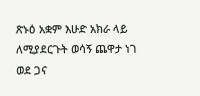ጽኑዕ አቋም እሁድ አክራ ላይ ለሚያደርጉት ወሳኝ ጨዋታ ነገ ወደ ጋና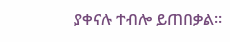ያቀናሉ ተብሎ ይጠበቃል።